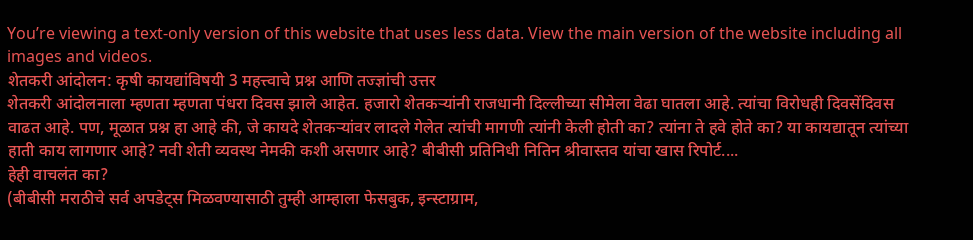You’re viewing a text-only version of this website that uses less data. View the main version of the website including all images and videos.
शेतकरी आंदोलन: कृषी कायद्यांविषयी 3 महत्त्वाचे प्रश्न आणि तज्ज्ञांची उत्तर
शेतकरी आंदोलनाला म्हणता म्हणता पंधरा दिवस झाले आहेत. हजारो शेतकऱ्यांनी राजधानी दिल्लीच्या सीमेला वेढा घातला आहे. त्यांचा विरोधही दिवसेंदिवस वाढत आहे. पण, मूळात प्रश्न हा आहे की, जे कायदे शेतकऱ्यांवर लादले गेलेत त्यांची मागणी त्यांनी केली होती का? त्यांना ते हवे होते का? या कायद्यातून त्यांच्या हाती काय लागणार आहे? नवी शेती व्यवस्थ नेमकी कशी असणार आहे? बीबीसी प्रतिनिधी नितिन श्रीवास्तव यांचा खास रिपोर्ट....
हेही वाचलंत का?
(बीबीसी मराठीचे सर्व अपडेट्स मिळवण्यासाठी तुम्ही आम्हाला फेसबुक, इन्स्टाग्राम,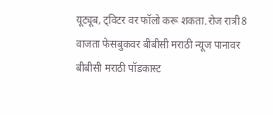यूट्यूब, ट्विटर वर फॉलो करू शकता.रोज रात्री8 वाजता फेसबुकवर बीबीसी मराठी न्यूज पानावर बीबीसी मराठी पॉडकास्ट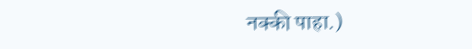नक्की पाहा.)